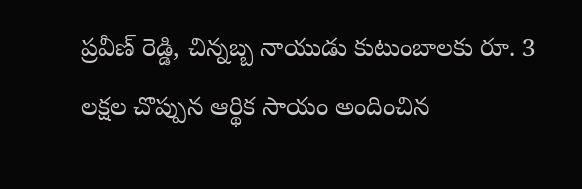ప్రవీణ్ రెడ్డి, చిన్నబ్బ నాయుడు కుటుంబాలకు రూ. 3 లక్షల చొప్పున ఆర్థిక సాయం అందించిన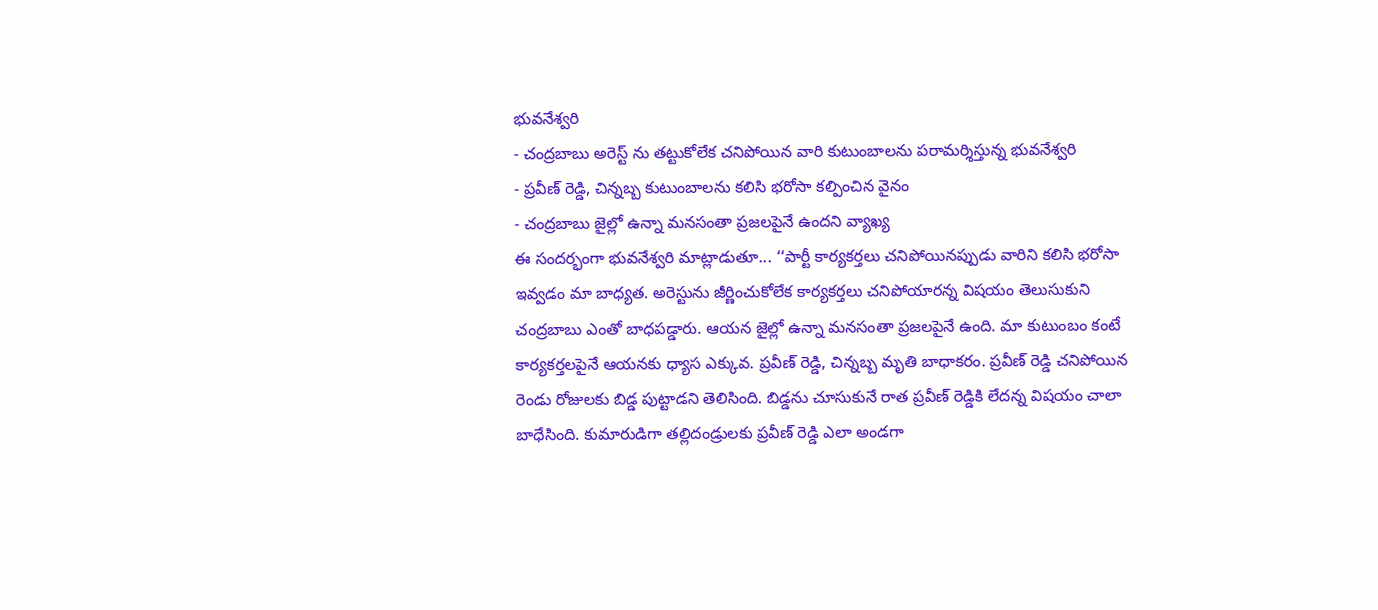భువనేశ్వరి
- చంద్రబాబు అరెస్ట్ ను తట్టుకోలేక చనిపోయిన వారి కుటుంబాలను పరామర్శిస్తున్న భువనేశ్వరి
- ప్రవీణ్ రెడ్డి, చిన్నబ్బ కుటుంబాలను కలిసి భరోసా కల్పించిన వైనం
- చంద్రబాబు జైల్లో ఉన్నా మనసంతా ప్రజలపైనే ఉందని వ్యాఖ్య
ఈ సందర్భంగా భువనేశ్వరి మాట్లాడుతూ... ‘‘పార్టీ కార్యకర్తలు చనిపోయినప్పుడు వారిని కలిసి భరోసా ఇవ్వడం మా బాధ్యత. అరెస్టును జీర్ణించుకోలేక కార్యకర్తలు చనిపోయారన్న విషయం తెలుసుకుని చంద్రబాబు ఎంతో బాధపడ్డారు. ఆయన జైల్లో ఉన్నా మనసంతా ప్రజలపైనే ఉంది. మా కుటుంబం కంటే కార్యకర్తలపైనే ఆయనకు ధ్యాస ఎక్కువ. ప్రవీణ్ రెడ్డి, చిన్నబ్బ మృతి బాధాకరం. ప్రవీణ్ రెడ్డి చనిపోయిన రెండు రోజులకు బిడ్డ పుట్టాడని తెలిసింది. బిడ్డను చూసుకునే రాత ప్రవీణ్ రెడ్డికి లేదన్న విషయం చాలా బాధేసింది. కుమారుడిగా తల్లిదండ్రులకు ప్రవీణ్ రెడ్డి ఎలా అండగా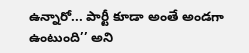ఉన్నారో... పార్టీ కూడా అంతే అండగా ఉంటుంది’’ అని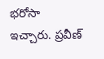భరోసా ఇచ్చారు. ప్రవీణ్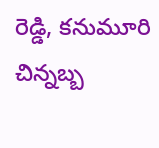రెడ్డి, కనుమూరి చిన్నబ్బ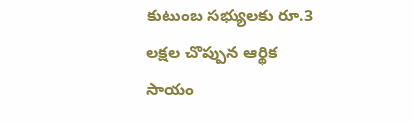కుటుంబ సభ్యులకు రూ.3 లక్షల చొప్పున ఆర్థిక సాయం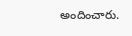అందించారు.